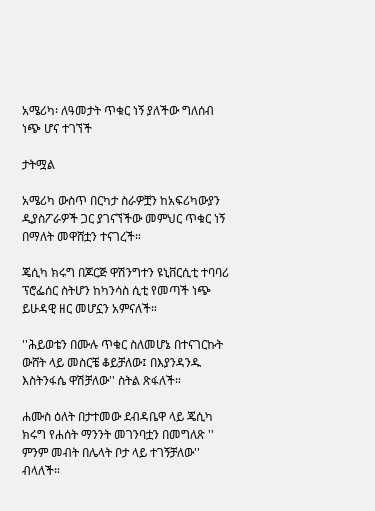አሜሪካ፡ ለዓመታት ጥቁር ነኝ ያለችው ግለሰብ ነጭ ሆና ተገኘች

ታትሟል

አሜሪካ ውስጥ በርካታ ስራዎቿን ከአፍሪካውያን ዲያስፖራዎች ጋር ያገናኘችው መምህር ጥቁር ነኝ በማለት መዋሸቷን ተናገረች።

ጄሲካ ክሩግ በጆርጅ ዋሽንግተን ዩኒቨርሲቲ ተባባሪ ፕሮፌሰር ስትሆን ከካንሳስ ሲቲ የመጣች ነጭ ይሁዳዊ ዘር መሆኗን አምናለች።

''ሕይወቴን በሙሉ ጥቁር ስለመሆኔ በተናገርኩት ውሸት ላይ መስርቼ ቆይቻለው፤ በእያንዳንዱ እስትንፋሴ ዋሽቻለው'' ስትል ጽፋለች።

ሐሙስ ዕለት በታተመው ደብዳቤዋ ላይ ጄሲካ ክሩግ የሐሰት ማንንት መገንባቷን በመግለጽ '' ምንም መብት በሌላት ቦታ ላይ ተገኝቻለው'' ብላለች።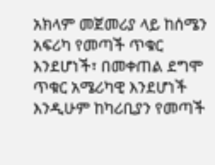አክላም መጀመሪያ ላይ ከሰሜን አፍሪካ የመጣች ጥቁር እንደሆነች፣ በመቀጠል ደግሞ ጥቁር አሜሪካዊ እንደሆነች እንዲሁም ከካሪቢያን የመጣች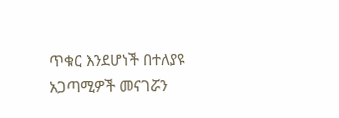ጥቁር እንደሆነች በተለያዩ አጋጣሚዎች መናገሯን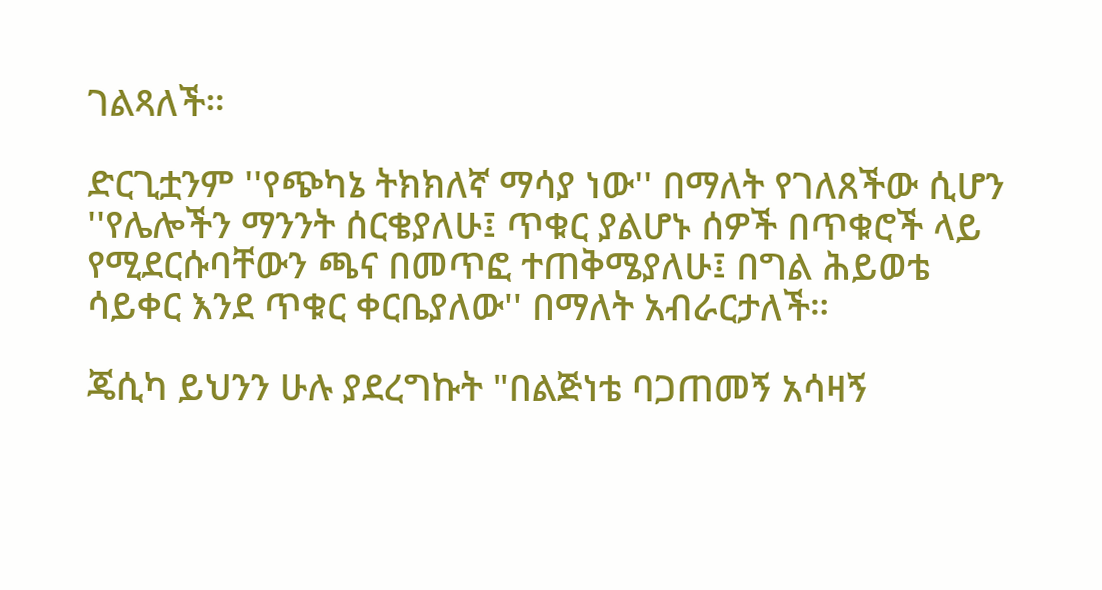ገልጻለች።

ድርጊቷንም ''የጭካኔ ትክክለኛ ማሳያ ነው'' በማለት የገለጸችው ሲሆን ''የሌሎችን ማንንት ሰርቄያለሁ፤ ጥቁር ያልሆኑ ሰዎች በጥቁሮች ላይ የሚደርሱባቸውን ጫና በመጥፎ ተጠቅሜያለሁ፤ በግል ሕይወቴ ሳይቀር እንደ ጥቁር ቀርቤያለው'' በማለት አብራርታለች።

ጄሲካ ይህንን ሁሉ ያደረግኩት "በልጅነቴ ባጋጠመኝ አሳዛኝ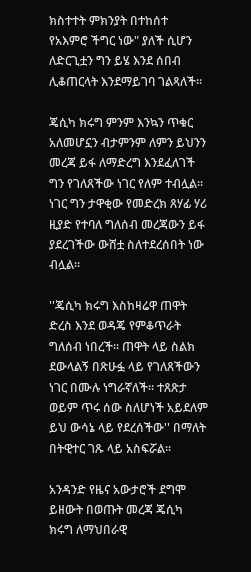ክስተተት ምክንያት በተከሰተ የአእምሮ ችግር ነው" ያለች ሲሆን ለድርጊቷን ግን ይሄ እንደ ሰበብ ሊቆጠርላት እንደማይገባ ገልጻለች።

ጄሲካ ክሩግ ምንም እንኳን ጥቁር አለመሆኗን ብታምንም ለምን ይህንን መረጃ ይፋ ለማድረግ እንደፈለገች ግን የገለጸችው ነገር የለም ተብሏል። ነገር ግን ታዋቂው የመድረክ ጸሃፊ ሃሪ ዚያድ የተባለ ግለሰብ መረጃውን ይፋ ያደረገችው ውሸቷ ስለተደረሰበት ነው ብሏል።

''ጄሲካ ክሩግ እስከዛሬዋ ጠዋት ድረስ እንደ ወዳጄ የምቆጥራት ግለሰብ ነበረች። ጠዋት ላይ ስልክ ደውላልኝ በጽሁፏ ላይ የገለጸችውን ነገር በሙሉ ነግራኛለች። ተጸጽታ ወይም ጥሩ ሰው ስለሆነች አይደለም ይህ ውሳኔ ላይ የደረሰችው'' በማለት በትዊተር ገጹ ላይ አስፍሯል።

አንዳንድ የዜና አውታሮች ደግሞ ይዘውት በወጡት መረጃ ጄሲካ ክሩግ ለማህበራዊ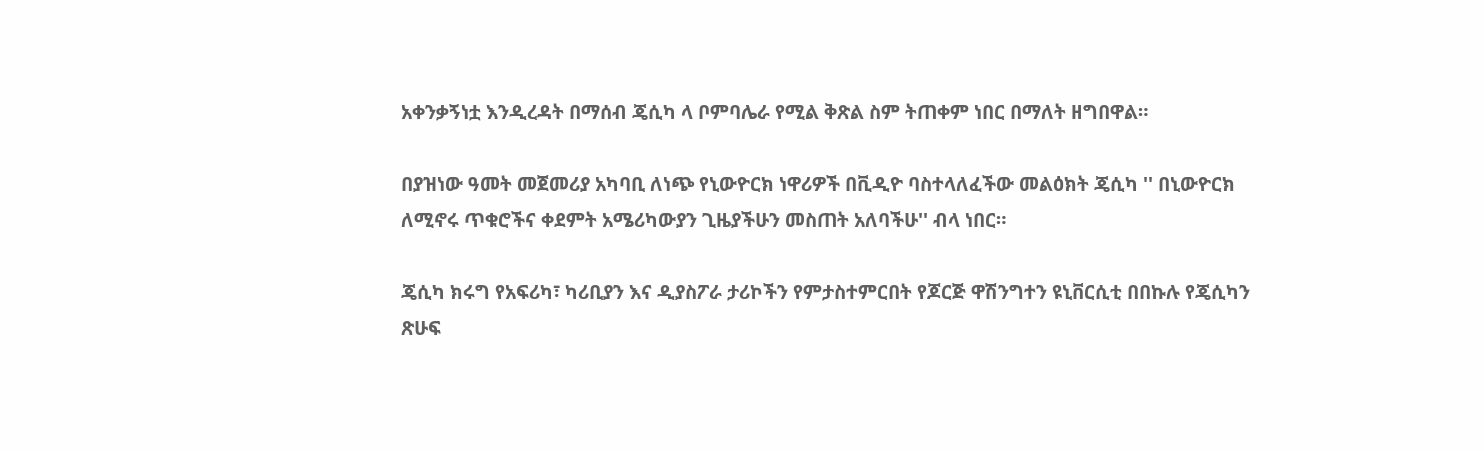አቀንቃኝነቷ እንዲረዳት በማሰብ ጄሲካ ላ ቦምባሌራ የሚል ቅጽል ስም ትጠቀም ነበር በማለት ዘግበዋል።

በያዝነው ዓመት መጀመሪያ አካባቢ ለነጭ የኒውዮርክ ነዋሪዎች በቪዲዮ ባስተላለፈችው መልዕክት ጄሲካ '' በኒውዮርክ ለሚኖሩ ጥቁሮችና ቀደምት አሜሪካውያን ጊዜያችሁን መስጠት አለባችሁ'' ብላ ነበር።

ጄሲካ ክሩግ የአፍሪካ፣ ካሪቢያን እና ዲያስፖራ ታሪኮችን የምታስተምርበት የጆርጅ ዋሽንግተን ዩኒቨርሲቲ በበኩሉ የጄሲካን ጽሁፍ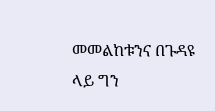መመልከቱንና በጉዳዩ ላይ ግን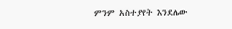ምንም አስተያየት እንደሌው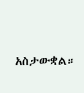አስታውቋል።